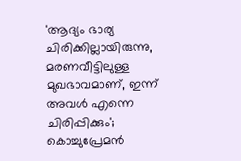'ആദ്യം ഭാര്യ ചിരിക്കില്ലായിരുന്നു, മരണവീട്ടിലുള്ള മുഖഭാവമാണ്, ഇന്ന് അവൾ എന്നെ ചിരിപ്പിക്കും'; കൊച്ചുപ്രേമൻ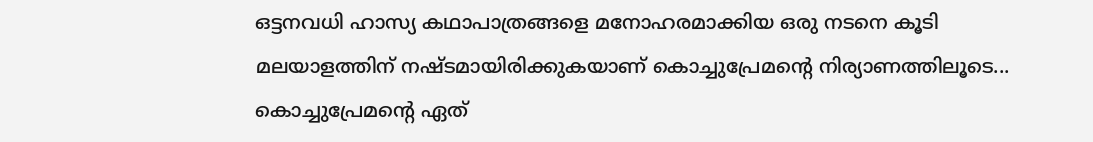ഒട്ടനവധി ഹാസ്യ കഥാപാത്രങ്ങളെ മനോഹരമാക്കിയ ഒരു നടനെ കൂടി മലയാളത്തിന് നഷ്ടമായിരിക്കുകയാണ് കൊച്ചുപ്രേമന്റെ നിര്യാണത്തിലൂടെ... കൊച്ചുപ്രേമന്റെ ഏത്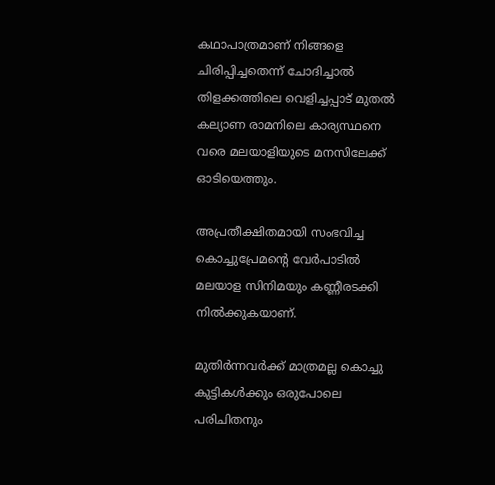കഥാപാത്രമാണ് നിങ്ങളെ ചിരിപ്പിച്ചതെന്ന് ചോദിച്ചാൽ തിളക്കത്തിലെ വെളിച്ചപ്പാട് മുതൽ കല്യാണ രാമനിലെ കാര്യസ്ഥനെ വരെ മലയാളിയുടെ മനസിലേക്ക് ഓടിയെത്തും.

അപ്രതീക്ഷിതമായി സംഭവിച്ച കൊച്ചുപ്രേമന്റെ വേർപാടിൽ മലയാള സിനിമയും കണ്ണീരടക്കി നിൽക്കുകയാണ്.

മുതിർന്നവർക്ക് മാത്രമല്ല കൊച്ചു കുട്ടികൾക്കും ഒരുപോലെ പരിചിതനും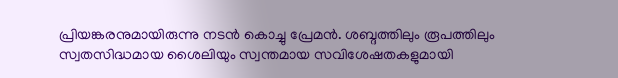പ്രിയങ്കരനുമായിരുന്നു നടൻ കൊച്ചു പ്രേമൻ. ശബ്ദത്തിലും രൂപത്തിലും സ്വതസിദ്ധമായ ശൈലിയും സ്വന്തമായ സവിശേഷതകളുമായി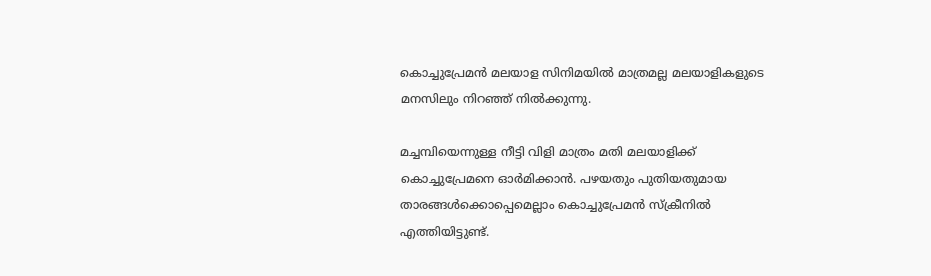കൊച്ചുപ്രേമൻ മലയാള സിനിമയിൽ മാത്രമല്ല മലയാളികളുടെ മനസിലും നിറഞ്ഞ് നിൽക്കുന്നു.

മച്ചമ്പിയെന്നുള്ള നീട്ടി വിളി മാത്രം മതി മലയാളിക്ക് കൊച്ചുപ്രേമനെ ഓർമിക്കാൻ. പഴയതും പുതിയതുമായ താരങ്ങൾക്കൊപ്പെമെല്ലാം കൊച്ചുപ്രേമൻ സ്ക്രീനിൽ എത്തിയിട്ടുണ്ട്.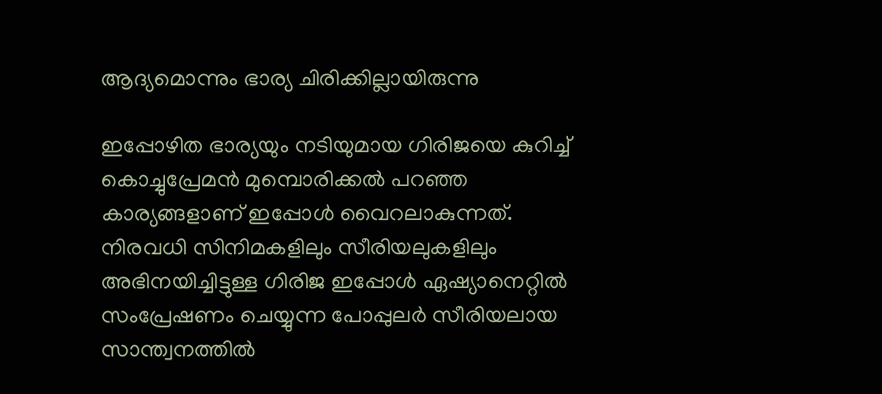ആദ്യമൊന്നും ഭാര്യ ചിരിക്കില്ലായിരുന്നു

ഇപ്പോഴിത ഭാര്യയും നടിയുമായ ഗിരിജയെ കുറിച്ച് കൊച്ചുപ്രേമൻ മുമ്പൊരിക്കൽ പറഞ്ഞ കാര്യങ്ങളാണ് ഇപ്പോൾ വൈറലാകുന്നത്. നിരവധി സിനിമകളിലും സീരിയലുകളിലും അഭിനയിച്ചിട്ടുള്ള ഗിരിജ ഇപ്പോൾ‌ ഏഷ്യാനെറ്റിൽ സംപ്രേഷണം ചെയ്യുന്ന പോപ്പുലർ സീരിയലായ സാന്ത്വനത്തിൽ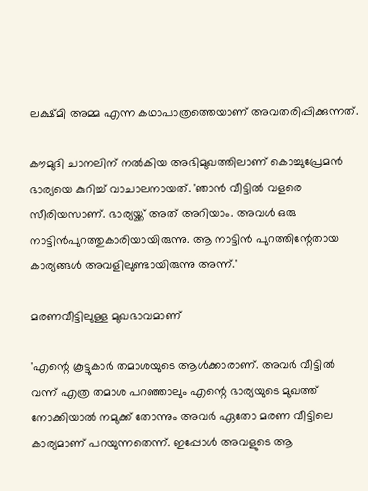ലക്ഷ്മി അമ്മ എന്ന കഥാപാത്രത്തെയാണ് അവതരിപ്പിക്കുന്നത്.

കൗമുദി ചാനലിന് നൽകിയ അഭിമുഖത്തിലാണ് കൊച്ചുപ്രേമൻ ഭാര്യയെ കുറിച്ച് വാചാലനായത്. 'ഞാൻ വീട്ടിൽ വളരെ സീരിയസാണ്. ഭാര്യയ്ക്ക് അത് അറിയാം. അവൾ‌ ഒരു നാട്ടിൻപുറത്തുകാരിയായിരുന്നു. ആ നാട്ടിൻ പുറത്തിന്റേതായ കാര്യങ്ങൾ അവളിലുണ്ടായിരുന്നു അന്ന്.'

മരണവീട്ടിലുള്ള മുഖഭാവമാണ്

'എന്റെ കൂട്ടുകാർ തമാശയുടെ ആൾക്കാരാണ്. അവർ വീട്ടിൽ വന്ന് എത്ര തമാശ പറഞ്ഞാലും എന്റെ ഭാര്യയുടെ മുഖത്ത് നോക്കിയാൽ നമുക്ക് തോന്നും അവർ ഏതോ മരണ വീട്ടിലെ കാര്യമാണ് പറയുന്നതെന്ന്. ഇപ്പോൾ അവളുടെ ആ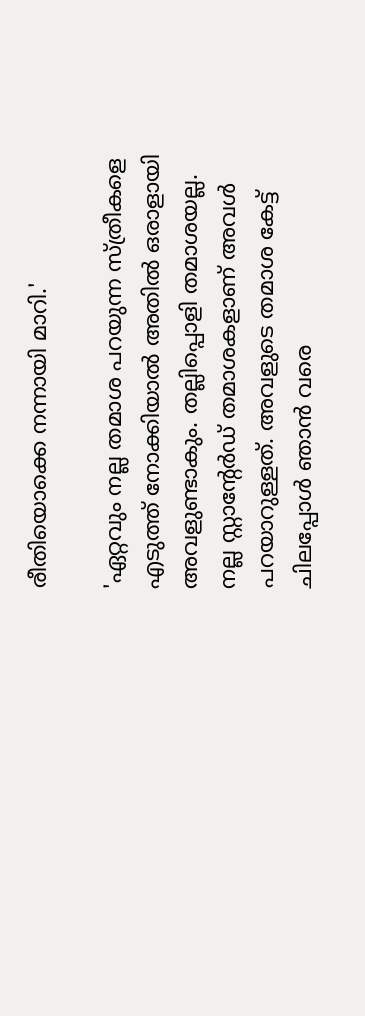രീതിയൊക്കെ നന്നായി മാറി.'

'ഏറ്റവും നല്ല തമാശ പറയുന്ന സ്ത്രീകളെ എടുത്ത് നോക്കിയാൽ അതിൽ ഒരാളായി അവളുണ്ടാകും. തല്ലിപ്പൊളി തമാശയല്ല. നല്ല സ്റ്റാന്റേർഡ് തമാശകളാണ് അവൾ പറയാറുള്ളത്. അവളുടെ തമാശ കേട്ട് ചിലപ്പോൾ ഞാൻ വരെ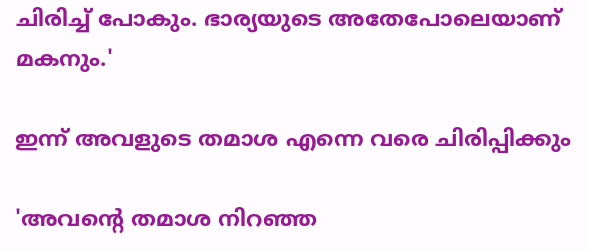ചിരിച്ച് പോകും. ഭാര്യയുടെ അതേപോലെയാണ് മകനും.'

ഇന്ന് അവളുടെ തമാശ എന്നെ വരെ ചിരിപ്പിക്കും

'അവന്റെ തമാശ നിറഞ്ഞ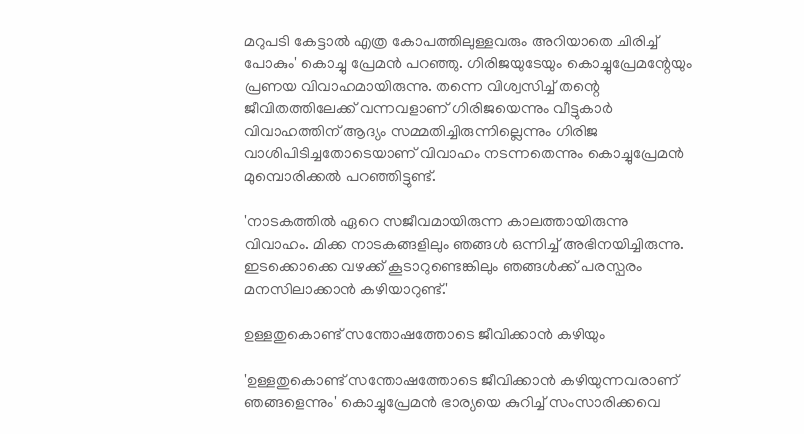മറുപടി കേട്ടാൽ എത്ര കോപത്തിലുള്ളവരും അറിയാതെ ചിരിച്ച് പോകും' കൊച്ചു പ്രേമൻ പറഞ്ഞു. ഗിരിജയുടേയും കൊച്ചുപ്രേമന്റേയും പ്രണയ വിവാഹമായിരുന്നു. തന്നെ വിശ്വസിച്ച് തന്റെ ജീവിതത്തിലേക്ക് വന്നവളാണ് ഗിരിജയെന്നും വീട്ടുകാര്‍ വിവാഹത്തിന് ആദ്യം സമ്മതിച്ചിരുന്നില്ലെന്നും ഗിരിജ വാശിപിടിച്ചതോടെയാണ് വിവാഹം നടന്നതെന്നും കൊച്ചുപ്രേമന്‍ മുമ്പൊരിക്കൽ പറഞ്ഞിട്ടുണ്ട്.

'നാടകത്തില്‍ ഏറെ സജീവമായിരുന്ന കാലത്തായിരുന്നു വിവാഹം. മിക്ക നാടകങ്ങളിലും ഞങ്ങള്‍ ഒന്നിച്ച് അഭിനയിച്ചിരുന്നു. ഇടക്കൊക്കെ വഴക്ക് കൂടാറുണ്ടെങ്കിലും ഞങ്ങള്‍ക്ക് പരസ്പരം മനസിലാക്കാന്‍ കഴിയാറുണ്ട്.'

ഉള്ളതുകൊണ്ട് സന്തോഷത്തോടെ ജീവിക്കാന്‍ കഴിയും

'ഉള്ളതുകൊണ്ട് സന്തോഷത്തോടെ ജീവിക്കാന്‍ കഴിയുന്നവരാണ് ഞങ്ങളെന്നും' കൊച്ചുപ്രേമന്‍ ഭാര്യയെ കുറിച്ച് സംസാരിക്കവെ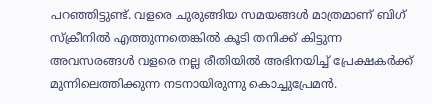പറഞ്ഞിട്ടുണ്ട്. വളരെ ചുരുങ്ങിയ സമയങ്ങള്‍ മാത്രമാണ് ബിഗ് സ്ക്രീനില്‍ എത്തുന്നതെങ്കില്‍ കൂടി തനിക്ക് കിട്ടുന്ന അവസരങ്ങള്‍ വളരെ നല്ല രീതിയില്‍ അഭിനയിച്ച് പ്രേക്ഷകര്‍ക്ക് മുന്നിലെത്തിക്കുന്ന നടനായിരുന്നു കൊച്ചുപ്രേമന്‍.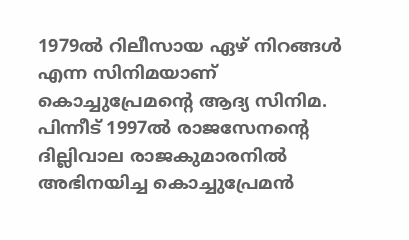1979ൽ റിലീസായ ഏഴ് നിറങ്ങൾ എന്ന സിനിമയാണ് കൊച്ചുപ്രേമൻ്റെ ആദ്യ സിനിമ. പിന്നീട് 1997ൽ രാജസേനൻ്റെ ദില്ലിവാല രാജകുമാരനിൽ അഭിനയിച്ച കൊച്ചുപ്രേമൻ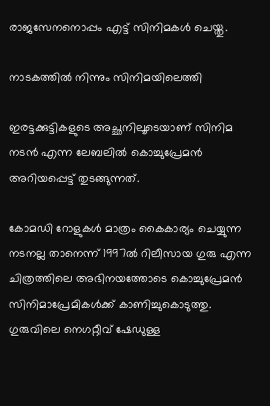രാജസേനനൊപ്പം എട്ട് സിനിമകൾ ചെയ്തു.

നാടകത്തിൽ നിന്നും സിനിമയിലെത്തി

ഇരട്ടക്കുട്ടികളുടെ അച്ഛനിലൂടെയാണ് സിനിമ നടൻ എന്ന ലേബലിൽ കൊച്ചുപ്രേമൻ‌ അറിയപ്പെട്ട് തുടങ്ങുന്നത്.

കോമഡി റോളുകൾ മാത്രം കൈകാര്യം ചെയ്യുന്ന നടനല്ല താനെന്ന് 1997ൽ റിലീസായ ഗുരു എന്ന ചിത്രത്തിലെ അഭിനയത്തോടെ കൊച്ചുപ്രേമൻ‌ സിനിമാപ്രേമികൾക്ക് കാണിച്ചുകൊടുത്തു. ഗുരുവിലെ നെഗറ്റീവ് ഷേഡുള്ള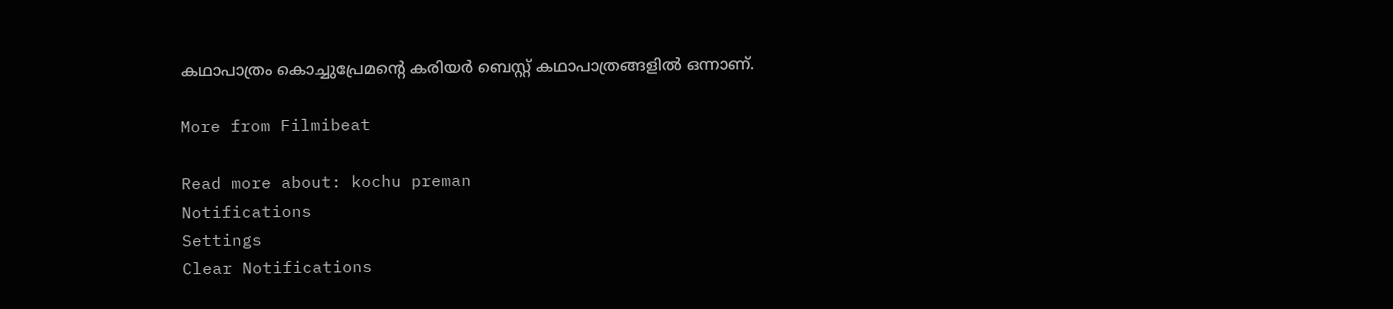കഥാപാത്രം കൊച്ചുപ്രേമന്റെ കരിയർ ബെസ്റ്റ് കഥാപാത്രങ്ങളിൽ ഒന്നാണ്.

More from Filmibeat

Read more about: kochu preman
Notifications
Settings
Clear Notifications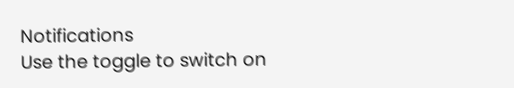Notifications
Use the toggle to switch on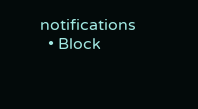notifications
  • Block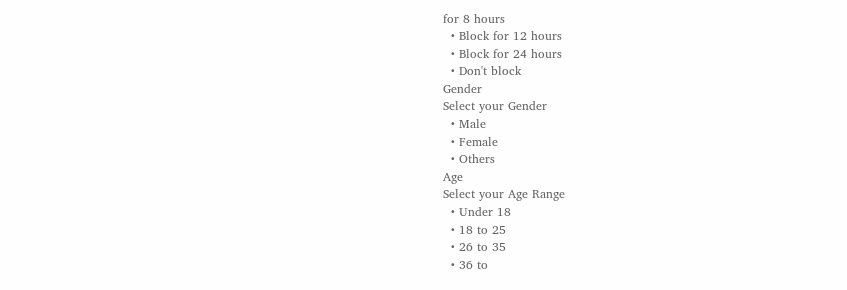for 8 hours
  • Block for 12 hours
  • Block for 24 hours
  • Don't block
Gender
Select your Gender
  • Male
  • Female
  • Others
Age
Select your Age Range
  • Under 18
  • 18 to 25
  • 26 to 35
  • 36 to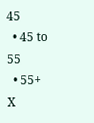45
  • 45 to 55
  • 55+
X